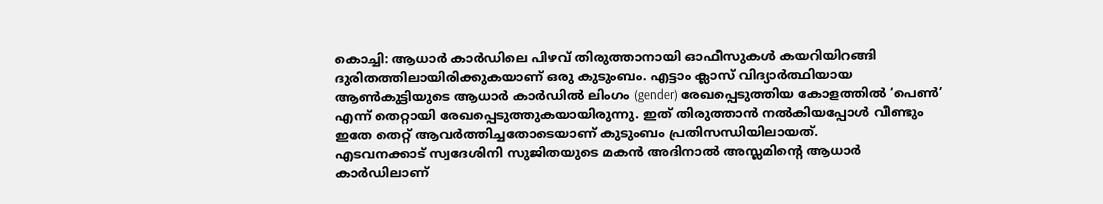കൊച്ചി: ആധാർ കാർഡിലെ പിഴവ് തിരുത്താനായി ഓഫീസുകൾ കയറിയിറങ്ങി ദുരിതത്തിലായിരിക്കുകയാണ് ഒരു കുടുംബം. എട്ടാം ക്ലാസ് വിദ്യാർത്ഥിയായ ആൺകുട്ടിയുടെ ആധാർ കാർഡിൽ ലിംഗം (gender) രേഖപ്പെടുത്തിയ കോളത്തിൽ ‘പെൺ’ എന്ന് തെറ്റായി രേഖപ്പെടുത്തുകയായിരുന്നു. ഇത് തിരുത്താൻ നൽകിയപ്പോൾ വീണ്ടും ഇതേ തെറ്റ് ആവർത്തിച്ചതോടെയാണ് കുടുംബം പ്രതിസന്ധിയിലായത്.
എടവനക്കാട് സ്വദേശിനി സുജിതയുടെ മകൻ അദിനാൽ അസ്ലമിന്റെ ആധാർ കാർഡിലാണ്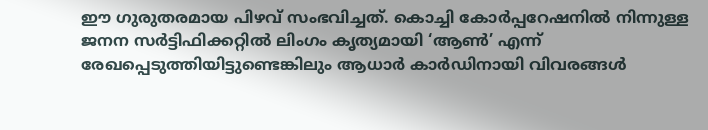ഈ ഗുരുതരമായ പിഴവ് സംഭവിച്ചത്. കൊച്ചി കോർപ്പറേഷനിൽ നിന്നുള്ള ജനന സർട്ടിഫിക്കറ്റിൽ ലിംഗം കൃത്യമായി ‘ആൺ’ എന്ന് രേഖപ്പെടുത്തിയിട്ടുണ്ടെങ്കിലും ആധാർ കാർഡിനായി വിവരങ്ങൾ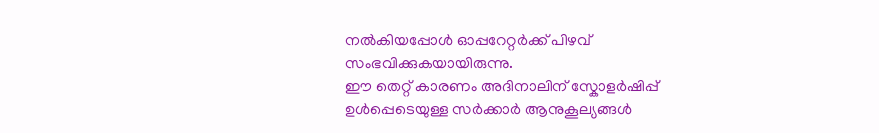നൽകിയപ്പോൾ ഓപ്പറേറ്റർക്ക് പിഴവ് സംഭവിക്കുകയായിരുന്നു.
ഈ തെറ്റ് കാരണം അദിനാലിന് സ്കോളർഷിപ്പ് ഉൾപ്പെടെയുള്ള സർക്കാർ ആനുകൂല്യങ്ങൾ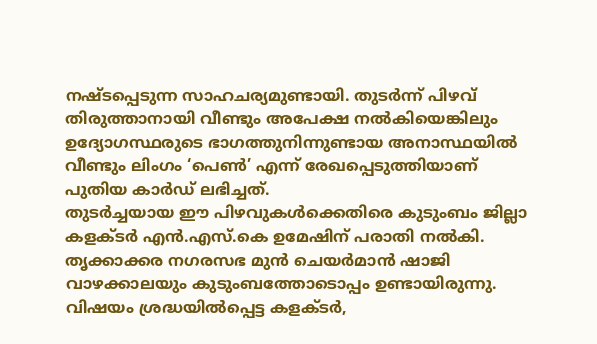നഷ്ടപ്പെടുന്ന സാഹചര്യമുണ്ടായി. തുടർന്ന് പിഴവ് തിരുത്താനായി വീണ്ടും അപേക്ഷ നൽകിയെങ്കിലും ഉദ്യോഗസ്ഥരുടെ ഭാഗത്തുനിന്നുണ്ടായ അനാസ്ഥയിൽ വീണ്ടും ലിംഗം ‘പെൺ’ എന്ന് രേഖപ്പെടുത്തിയാണ് പുതിയ കാർഡ് ലഭിച്ചത്.
തുടർച്ചയായ ഈ പിഴവുകൾക്കെതിരെ കുടുംബം ജില്ലാ കളക്ടർ എൻ.എസ്.കെ ഉമേഷിന് പരാതി നൽകി. തൃക്കാക്കര നഗരസഭ മുൻ ചെയർമാൻ ഷാജി വാഴക്കാലയും കുടുംബത്തോടൊപ്പം ഉണ്ടായിരുന്നു. വിഷയം ശ്രദ്ധയിൽപ്പെട്ട കളക്ടർ,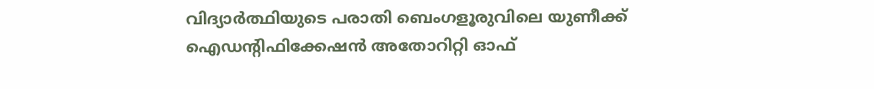വിദ്യാർത്ഥിയുടെ പരാതി ബെംഗളൂരുവിലെ യുണീക്ക് ഐഡന്റിഫിക്കേഷൻ അതോറിറ്റി ഓഫ്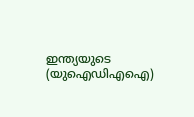ഇന്ത്യയുടെ (യുഐഡിഎഐ)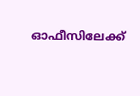ഓഫീസിലേക്ക്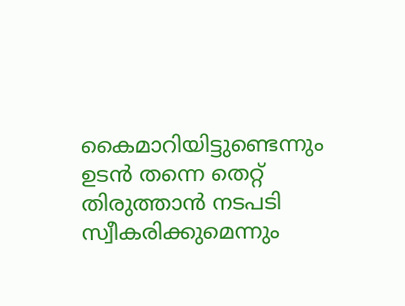കൈമാറിയിട്ടുണ്ടെന്നും ഉടൻ തന്നെ തെറ്റ് തിരുത്താൻ നടപടി സ്വീകരിക്കുമെന്നും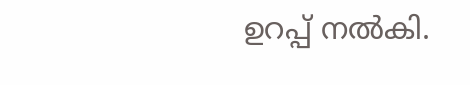ഉറപ്പ് നൽകി.